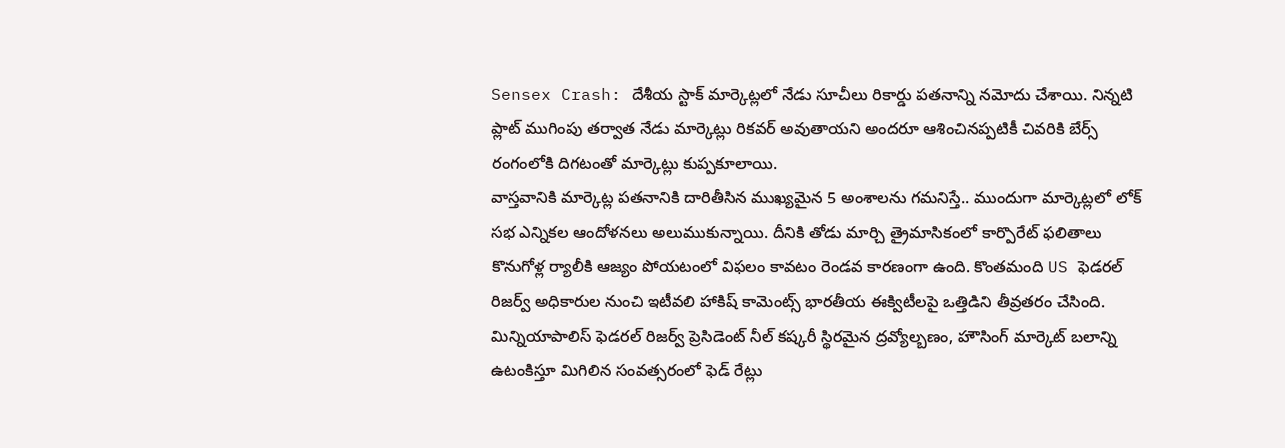Sensex Crash: దేశీయ స్టాక్ మార్కెట్లలో నేడు సూచీలు రికార్డు పతనాన్ని నమోదు చేశాయి. నిన్నటి ప్లాట్ ముగింపు తర్వాత నేడు మార్కెట్లు రికవర్ అవుతాయని అందరూ ఆశించినప్పటికీ చివరికి బేర్స్ రంగంలోకి దిగటంతో మార్కెట్లు కుప్పకూలాయి.
వాస్తవానికి మార్కెట్ల పతనానికి దారితీసిన ముఖ్యమైన 5 అంశాలను గమనిస్తే.. ముందుగా మార్కెట్లలో లోక్ సభ ఎన్నికల ఆందోళనలు అలుముకున్నాయి. దీనికి తోడు మార్చి త్రైమాసికంలో కార్పొరేట్ ఫలితాలు కొనుగోళ్ల ర్యాలీకి ఆజ్యం పోయటంలో విఫలం కావటం రెండవ కారణంగా ఉంది. కొంతమంది US ఫెడరల్ రిజర్వ్ అధికారుల నుంచి ఇటీవలి హాకిష్ కామెంట్స్ భారతీయ ఈక్విటీలపై ఒత్తిడిని తీవ్రతరం చేసింది. మిన్నియాపాలిస్ ఫెడరల్ రిజర్వ్ ప్రెసిడెంట్ నీల్ కష్కరీ స్థిరమైన ద్రవ్యోల్బణం, హౌసింగ్ మార్కెట్ బలాన్ని ఉటంకిస్తూ మిగిలిన సంవత్సరంలో ఫెడ్ రేట్లు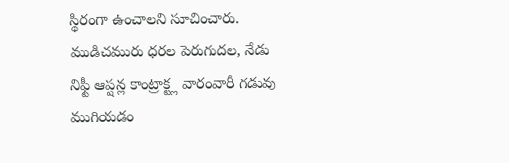స్థిరంగా ఉంచాలని సూచించారు. ముడిచమురు ధరల పెరుగుదల, నేడు నిఫ్టీ ఆప్షన్ల కాంట్రాక్ట్ల వారంవారీ గడువు ముగియడం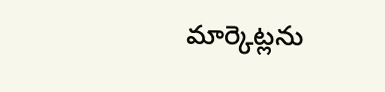మార్కెట్లను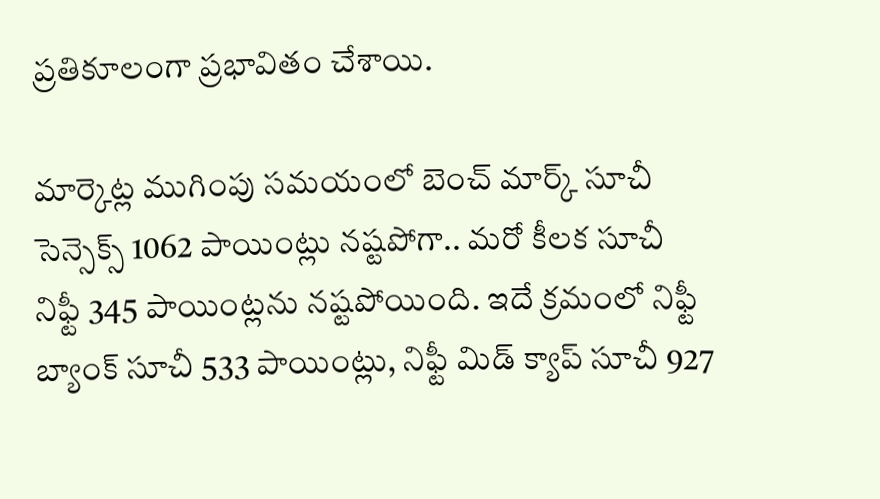ప్రతికూలంగా ప్రభావితం చేశాయి.

మార్కెట్ల ముగింపు సమయంలో బెంచ్ మార్క్ సూచీ సెన్సెక్స్ 1062 పాయింట్లు నష్టపోగా.. మరో కీలక సూచీ నిఫ్టీ 345 పాయింట్లను నష్టపోయింది. ఇదే క్రమంలో నిఫ్టీ బ్యాంక్ సూచీ 533 పాయింట్లు, నిఫ్టీ మిడ్ క్యాప్ సూచీ 927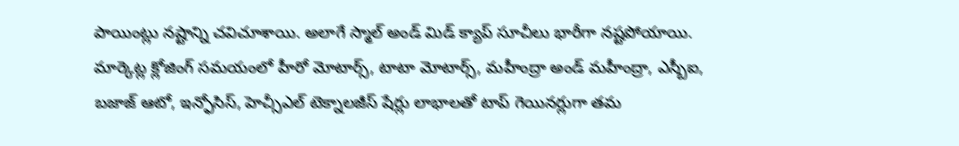పాయింట్లు నష్టాన్ని చవిచూశాయి. అలాగే స్మాల్ అండ్ మిడ్ క్యాప్ సూచీలు భారీగా నష్టపోయాయి.
మార్కెట్ల క్లోజింగ్ సమయంలో హీరో మోటార్స్, టాటా మోటార్స్, మహీంద్రా అండ్ మహీంద్రా, ఎస్బీఐ, బజాజ్ ఆటో, ఇన్ఫోసిస్, హెచ్సీఎల్ టెక్నాలజీస్ షేర్లు లాభాలతో టాప్ గెయినర్లుగా తమ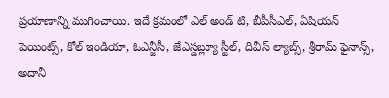ప్రయాణాన్ని ముగించాయి. ఇదే క్రమంలో ఎల్ అండ్ టి, బీపీసీఎల్, ఏషియన్ పెయింట్స్, కోల్ ఇండియా, ఓఎన్జీసీ, జేఎస్డబ్ల్యూ స్టీల్, దివీస్ ల్యాబ్స్, శ్రీరామ్ ఫైనాన్స్, అదానీ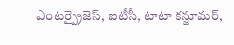ఎంటర్ప్రైజెస్, ఐటీసీ, టాటా కన్జూమర్,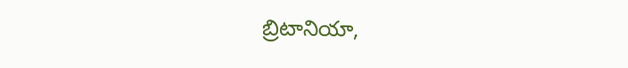బ్రిటానియా,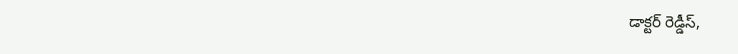డాక్టర్ రెడ్డీస్,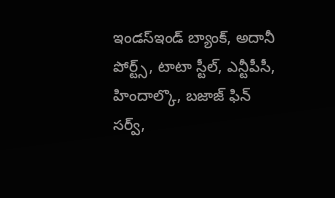ఇండస్ఇండ్ బ్యాంక్, అదానీ పోర్ట్స్, టాటా స్టీల్, ఎన్టీపీసీ, హిందాల్కొ, బజాజ్ ఫిన్ సర్వ్,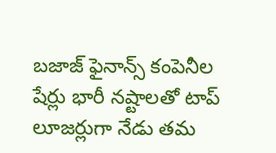బజాజ్ ఫైనాన్స్ కంపెనీల షేర్లు భారీ నష్టాలతో టాప్ లూజర్లుగా నేడు తమ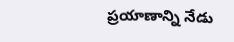ప్రయాణాన్ని నేడు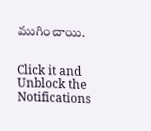ముగించాయి.


Click it and Unblock the Notifications